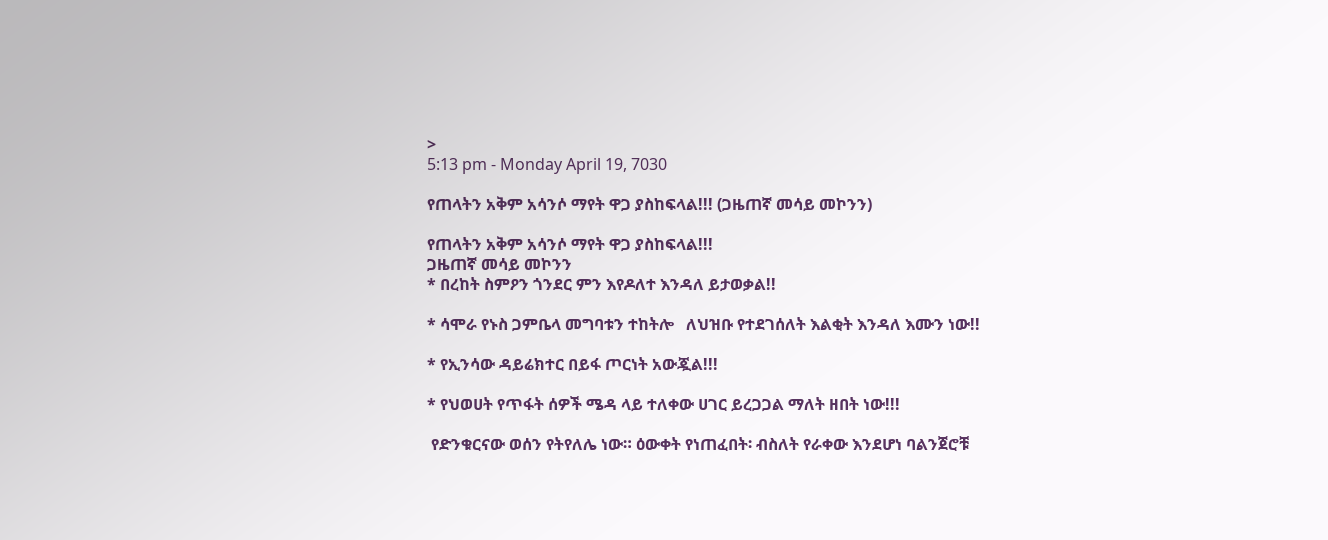>
5:13 pm - Monday April 19, 7030

የጠላትን አቅም አሳንሶ ማየት ዋጋ ያስከፍላል!!! (ጋዜጠኛ መሳይ መኮንን)

የጠላትን አቅም አሳንሶ ማየት ዋጋ ያስከፍላል!!!
ጋዜጠኛ መሳይ መኮንን
* በረከት ስምዖን ጎንደር ምን እየዶለተ እንዳለ ይታወቃል!!

* ሳሞራ የኑስ ጋምቤላ መግባቱን ተከትሎ   ለህዝቡ የተደገሰለት እልቂት እንዳለ እሙን ነው!!

* የኢንሳው ዳይሬክተር በይፋ ጦርነት አውጇል!!!

* የህወሀት የጥፋት ሰዎች ሜዳ ላይ ተለቀው ሀገር ይረጋጋል ማለት ዘበት ነው!!!

 የድንቁርናው ወሰን የትየለሌ ነው። ዕውቀት የነጠፈበት፡ ብስለት የራቀው እንደሆነ ባልንጀሮቹ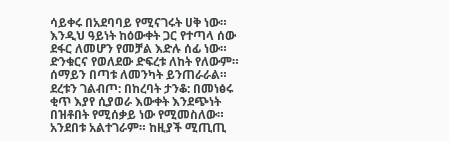ሳይቀሩ በአደባባይ የሚናገሩት ሀቅ ነው። እንዲህ ዓይነት ከዕውቀት ጋር የተጣላ ሰው ደፋር ለመሆን የመቻል እድሉ ሰፊ ነው። ድንቁርና የወለደው ድፍረቱ ለከት የለውም። ሰማይን በጣቱ ለመንካት ይንጠራራል። ደረቱን ገልብጦ: በከረባት ታንቆ: በመነፅሩ ቂጥ እያየ ሲያወራ እውቀት እንደጭነት በዝቶበት የሚሰቃይ ነው የሚመስለው። አንደበቱ አልተገራም። ከዚያች ሚጢጢ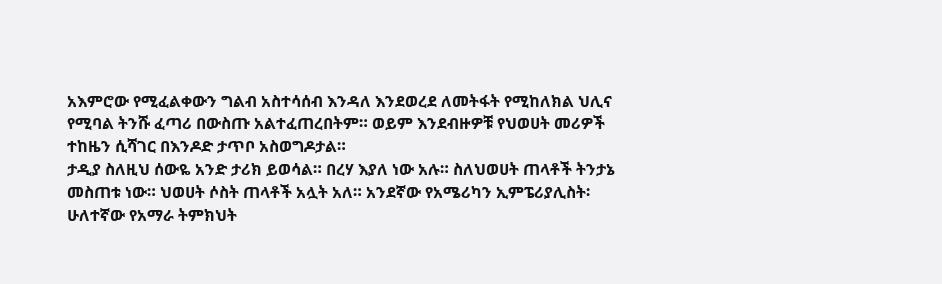አእምሮው የሚፈልቀውን ግልብ አስተሳሰብ እንዳለ እንደወረደ ለመትፋት የሚከለክል ህሊና የሚባል ትንሹ ፈጣሪ በውስጡ አልተፈጠረበትም። ወይም እንደብዙዎቹ የህወሀት መሪዎች ተከዜን ሲሻገር በእንዶድ ታጥቦ አስወግዶታል።
ታዲያ ስለዚህ ሰውዬ አንድ ታሪክ ይወሳል። በረሃ እያለ ነው አሉ። ስለህወሀት ጠላቶች ትንታኔ መስጠቱ ነው። ህወሀት ሶስት ጠላቶች አሏት አለ። አንደኛው የአሜሪካን ኢምፔሪያሊስት፡ ሁለተኛው የአማራ ትምክህት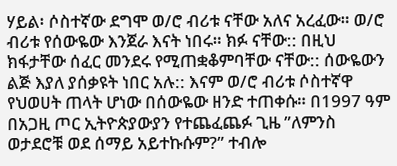ሃይል፡ ሶስተኛው ደግሞ ወ/ሮ ብሪቱ ናቸው አለና አረፈው። ወ/ሮ ብሪቱ የሰውዬው እንጀራ እናት ነበሩ። ክፉ ናቸው:: በዚህ ክፋታቸው ሰፈር መንደሩ የሚጠቋቆምባቸው ናቸው:: ሰውዬውን ልጅ እያለ ያሰቃዩት ነበር አሉ:: እናም ወ/ሮ ብሪቱ ሶስተኛዋ የህወሀት ጠላት ሆነው በሰውዬው ዘንድ ተጠቀሱ። በ1997 ዓም በአጋዚ ጦር ኢትዮጵያውያን የተጨፈጨፉ ጊዜ ”ለምንስ ወታደሮቹ ወደ ሰማይ አይተኩሱም?” ተብሎ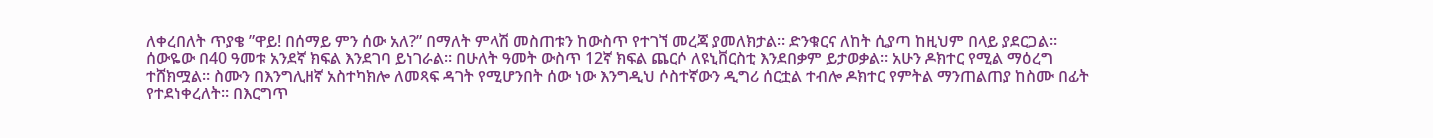ለቀረበለት ጥያቄ ”ዋይ! በሰማይ ምን ሰው አለ?” በማለት ምላሽ መስጠቱን ከውስጥ የተገኘ መረጃ ያመለክታል። ድንቁርና ለከት ሲያጣ ከዚህም በላይ ያደርጋል።
ሰውዬው በ40 ዓመቱ አንደኛ ክፍል እንደገባ ይነገራል። በሁለት ዓመት ውስጥ 12ኛ ክፍል ጨርሶ ለዩኒቨርስቲ እንደበቃም ይታወቃል። አሁን ዶክተር የሚል ማዕረግ ተሸክሟል። ስሙን በእንግሊዘኛ አስተካክሎ ለመጻፍ ዳገት የሚሆንበት ሰው ነው እንግዲህ ሶስተኛውን ዲግሪ ሰርቷል ተብሎ ዶክተር የምትል ማንጠልጠያ ከስሙ በፊት የተደነቀረለት። በእርግጥ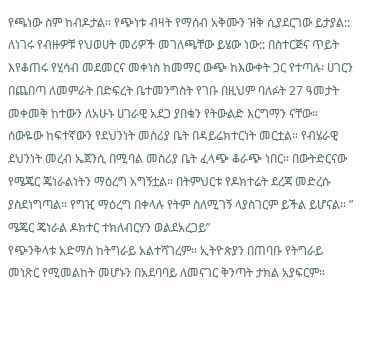የጫነው ስም ከብዶታል። የጭነቱ ብዛት የማሰብ አቅሙን ዝቅ ሲያደርገው ይታያል:: ለነገሩ የብዙዎቹ የህወሀት መሪዎች መገለጫቸው ይሄው ነው:: በስተርጅና ጥይት እየቆጠሩ የሂሳብ መደመርና መቀነስ ከመማር ውጭ ከእውቀት ጋር የተጣሉ፡ ሀገርን በጨበጣ ለመምራት በድፍረት ቤተመንግስት የገቡ በዚህም ባለፉት 27 ዓመታት መቀመቅ ከተውን ለአሁኑ ሀገራዊ አደጋ ያበቁን የትውልድ እርግማን ናቸው።
ሰውዬው ከፍተኛውን የደህንነት መስሪያ ቤት በዳይሬክተርነት መርቷል። የብሄራዊ ደህንነት መረብ ኤጀንሲ በሚባል መስሪያ ቤት ፈላጭ ቆራጭ ነበር። በውትድርናው የሜጄር ጄነራልነትን ማዕረግ አግኝቷል። በትምህርቱ የዶክተሬት ደረጃ መድረሱ ያስደነግጣል። የግዢ ማዕረግ በቀላሉ የትም ስለሚገኝ ላያስገርም ይችል ይሆናል። ” ሜጄር ጄነራል ዶክተር ተክለብርሃን ወልደአረጋይ”
የጭንቅላቱ አድማስ ከትግራይ አልተሻገረም። ኢትዮጵያን በጠባቡ የትግራይ መነጽር የሚመልከት መሆኑን በአደባባይ ለመናገር ቅንጣት ታክል አያፍርም።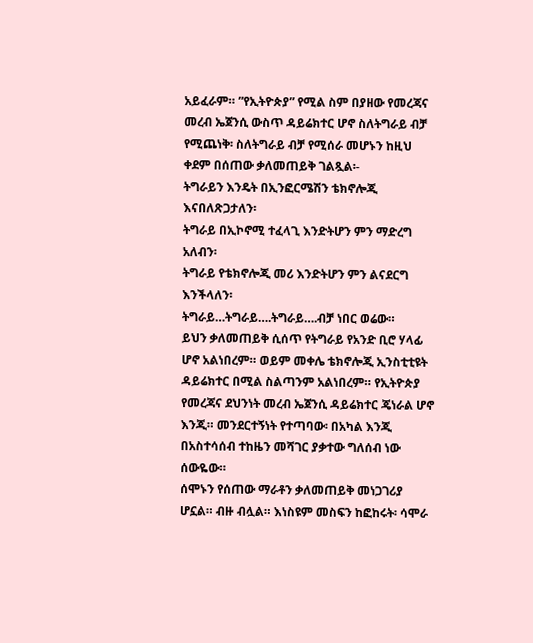አይፈራም። ”የኢትዮጵያ” የሚል ስም በያዘው የመረጃና መረብ ኤጀንሲ ውስጥ ዳይሬክተር ሆኖ ስለትግራይ ብቻ የሚጨነቅ፡ ስለትግራይ ብቻ የሚሰራ መሆኑን ከዚህ ቀደም በሰጠው ቃለመጠይቅ ገልጿል፡-
ትግራይን እንዴት በኢንፎርሜሽን ቴክኖሎጂ እናበለጽጋታለን፡
ትግራይ በኢኮኖሚ ተፈላጊ እንድትሆን ምን ማድረግ አለብን፡
ትግራይ የቴክኖሎጂ መሪ እንድትሆን ምን ልናደርግ እንችላለን፡
ትግራይ…ትግራይ….ትግራይ….ብቻ ነበር ወሬው።
ይህን ቃለመጠይቅ ሲሰጥ የትግራይ የአንድ ቢሮ ሃላፊ ሆኖ አልነበረም። ወይም መቀሌ ቴክኖሎጂ ኢንስቲቲዩት ዳይሬክተር በሚል ስልጣንም አልነበረም። የኢትዮጵያ የመረጃና ደህንነት መረብ ኤጀንሲ ዳይሬክተር ጄነራል ሆኖ እንጂ። መንደርተኝነት የተጣባው፡ በአካል እንጂ በአስተሳሰብ ተከዜን መሻገር ያቃተው ግለሰብ ነው ሰውዬው።
ሰሞኑን የሰጠው ማራቶን ቃለመጠይቅ መነጋገሪያ ሆኗል። ብዙ ብሏል። እነስዩም መስፍን ከፎከሩት፡ ሳሞራ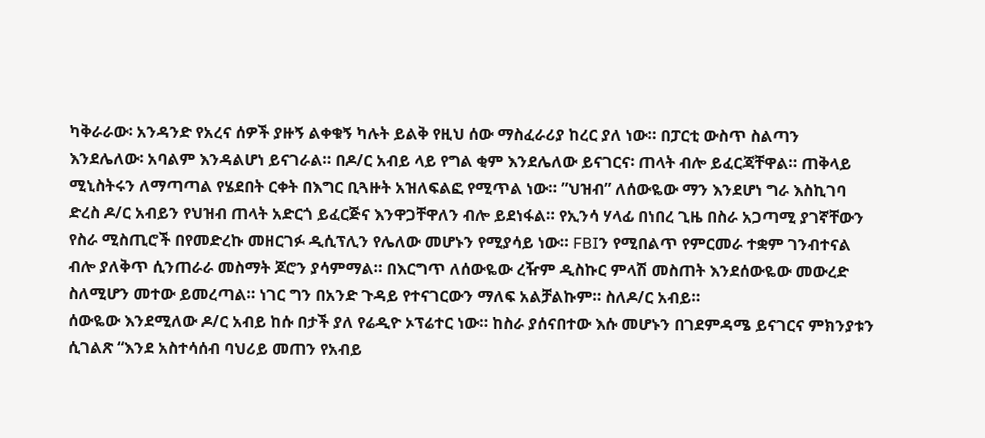ካቅራራው፡ አንዳንድ የአረና ሰዎች ያዙኝ ልቀቁኝ ካሉት ይልቅ የዚህ ሰው ማስፈራሪያ ከረር ያለ ነው። በፓርቲ ውስጥ ስልጣን እንደሌለው፡ አባልም እንዳልሆነ ይናገራል። በዶ/ር አብይ ላይ የግል ቂም እንደሌለው ይናገርና፡ ጠላት ብሎ ይፈርጃቸዋል። ጠቅላይ ሚኒስትሩን ለማጣጣል የሄደበት ርቀት በእግር ቢጓዙት አዝለፍልፎ የሚጥል ነው። ”ህዝብ” ለሰውዬው ማን እንደሆነ ግራ እስኪገባ ድረስ ዶ/ር አብይን የህዝብ ጠላት አድርጎ ይፈርጅና እንዋጋቸዋለን ብሎ ይደነፋል። የኢንሳ ሃላፊ በነበረ ጊዜ በስራ አጋጣሚ ያገኛቸውን የስራ ሚስጢሮች በየመድረኩ መዘርገፉ ዲሲፕሊን የሌለው መሆኑን የሚያሳይ ነው። FBIን የሚበልጥ የምርመራ ተቋም ገንብተናል ብሎ ያለቅጥ ሲንጠራራ መስማት ጆሮን ያሳምማል። በእርግጥ ለሰውዬው ረዥም ዲስኩር ምላሽ መስጠት እንደሰውዬው መውረድ ስለሚሆን መተው ይመረጣል። ነገር ግን በአንድ ጉዳይ የተናገርውን ማለፍ አልቻልኩም። ስለዶ/ር አብይ።
ሰውዬው እንደሚለው ዶ/ር አብይ ከሱ በታች ያለ የሬዲዮ ኦፕሬተር ነው። ከስራ ያሰናበተው እሱ መሆኑን በገደምዳሜ ይናገርና ምክንያቱን ሲገልጽ “እንደ አስተሳሰብ ባህሪይ መጠን የአብይ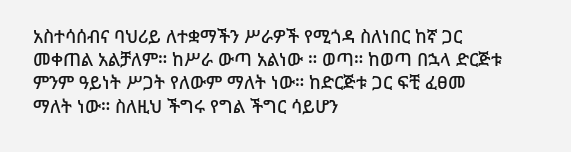አስተሳሰብና ባህሪይ ለተቋማችን ሥራዎች የሚጎዳ ስለነበር ከኛ ጋር መቀጠል አልቻለም። ከሥራ ውጣ አልነው ። ወጣ። ከወጣ በኋላ ድርጅቱ ምንም ዓይነት ሥጋት የለውም ማለት ነው። ከድርጅቱ ጋር ፍቺ ፈፀመ ማለት ነው። ስለዚህ ችግሩ የግል ችግር ሳይሆን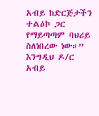አብይ ከድርጅታችን ተልዕኮ ጋር የማይጣጣም ባህሪይ ስለነበረው ነው።”
እንግዲህ ዶ/ር አብይ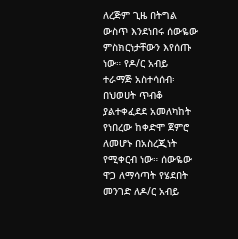ለረጅም ጊዜ በትግል ውስጥ እንደነበሩ ሰውዬው ምስክርነታቸውን እየሰጡ ነው። የዶ/ር አብይ ተራማጅ አስተሳሰብ፡ በህወሀት ጥብቆ ያልተቀፈደደ አመለካከት የነበረው ከቀድሞ ጀምሮ ለመሆኑ በአስረጂነት የሚቀርብ ነው። ሰውዬው ዋጋ ለማሳጣት የሄደበት መንገድ ለዶ/ር አብይ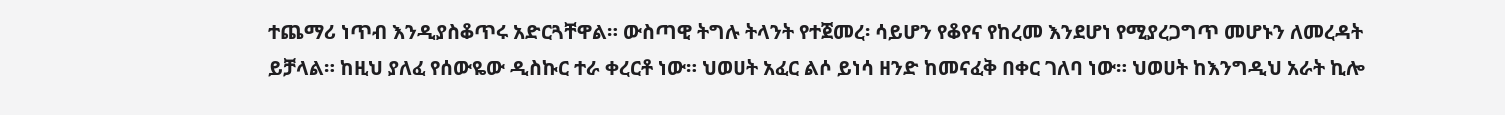ተጨማሪ ነጥብ እንዲያስቆጥሩ አድርጓቸዋል። ውስጣዊ ትግሉ ትላንት የተጀመረ፡ ሳይሆን የቆየና የከረመ እንደሆነ የሚያረጋግጥ መሆኑን ለመረዳት ይቻላል። ከዚህ ያለፈ የሰውዬው ዲስኩር ተራ ቀረርቶ ነው። ህወሀት አፈር ልሶ ይነሳ ዘንድ ከመናፈቅ በቀር ገለባ ነው። ህወሀት ከእንግዲህ አራት ኪሎ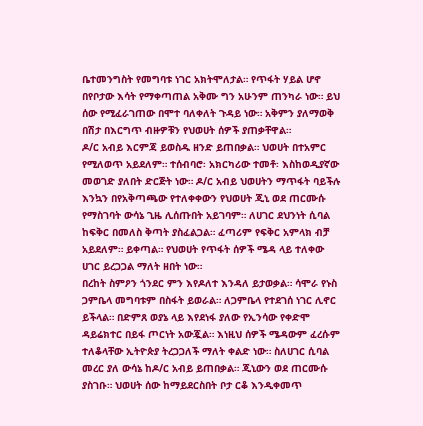ቤተመንግስት የመግባቱ ነገር አክትሞለታል። የጥፋት ሃይል ሆኖ በየቦታው እሳት የማቀጣጠል አቅሙ ግን አሁንም ጠንካራ ነው። ይህ ሰው የሚፈራገጠው በሞተ ባለቀለት ጉዳይ ነው። አቅምን ያለማወቅ በሽታ በእርግጥ ብዙዎቹን የህወሀት ሰዎች ያጠቃቸዋል።
ዶ/ር አብይ እርምጃ ይወስዱ ዘንድ ይጠበቃል። ህወሀት በተአምር የሚለወጥ አይደለም። ተሰብባሮ፡ አክርካሪው ተመቶ፡ እስከወዲያኛው መወገድ ያለበት ድርጅት ነው። ዶ/ር አብይ ህወሀትን ማጥፋት ባይችሉ እንኳን በየአቅጣጫው የተለቀቀውን የህወሀት ጂኒ ወደ ጠርሙሱ የማስገባት ውሳኔ ጊዜ ሊሰጡበት አይገባም። ለሀገር ደህንነት ሲባል ከፍቅር በመለስ ቅጣት ያስፈልጋል። ፈጣሪም የፍቅር አምላክ ብቻ አይደለም። ይቀጣል። የህወሀት የጥፋት ሰዎች ሜዳ ላይ ተለቀው ሀገር ይረጋጋል ማለት ዘበት ነው።
በረከት ስምዖን ጎንደር ምን እየዶለተ እንዳለ ይታወቃል። ሳሞራ የኑስ ጋምቤላ መግባቱም በስፋት ይወራል። ለጋምቤላ የተደገሰ ነገር ሊኖር ይችላል። በድምጸ ወያኔ ላይ እየደነፋ ያለው የኢንሳው የቀድሞ ዳይሬክተር በይፋ ጦርነት አውጇል። እነዚህ ሰዎች ሜዳውም ፈረሱም ተለቆላቸው ኢትዮጵያ ትረጋጋለች ማለት ቀልድ ነው። ስለሀገር ሲባል መረር ያለ ውሳኔ ከዶ/ር አብይ ይጠበቃል። ጂኒውን ወደ ጠርሙሱ ያስገቡ። ህወሀት ሰው ከማይደርስበት ቦታ ርቆ እንዲቀመጥ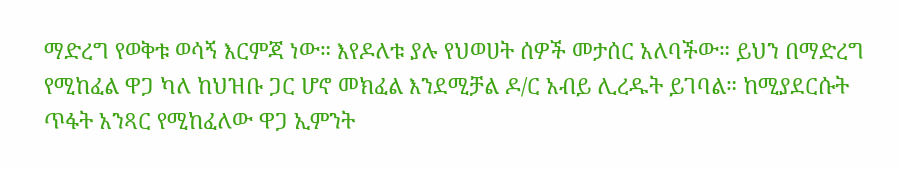ማድረግ የወቅቱ ወሳኝ እርምጃ ነው። እየዶለቱ ያሉ የህወሀት ሰዎች መታሰር አለባችው። ይህን በማድረግ የሚከፈል ዋጋ ካለ ከህዝቡ ጋር ሆኖ መክፈል እንደሚቻል ዶ/ር አብይ ሊረዱት ይገባል። ከሚያደርሱት ጥፋት አንጻር የሚከፈለው ዋጋ ኢምንት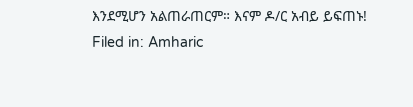እንደሚሆን አልጠራጠርም። እናም ዶ/ር አብይ ይፍጠኑ!
Filed in: Amharic